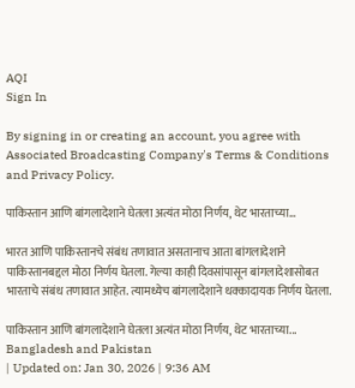AQI
Sign In

By signing in or creating an account, you agree with Associated Broadcasting Company's Terms & Conditions and Privacy Policy.

पाकिस्तान आणि बांगलादेशाने घेतला अत्यंत मोठा निर्णय, थेट भारताच्या…

भारत आणि पाकिस्तानचे संबंध तणावात असतानाच आता बांगलादेशाने पाकिस्तानबद्दल मोठा निर्णय घेतला. गेल्या काही दिवसांपासून बांगलादेशासोबत भारताचे संबंध तणावात आहेत. त्यामध्येच बांगलादेशाने धक्कादायक निर्णय घेतला.

पाकिस्तान आणि बांगलादेशाने घेतला अत्यंत मोठा निर्णय, थेट भारताच्या...
Bangladesh and Pakistan
| Updated on: Jan 30, 2026 | 9:36 AM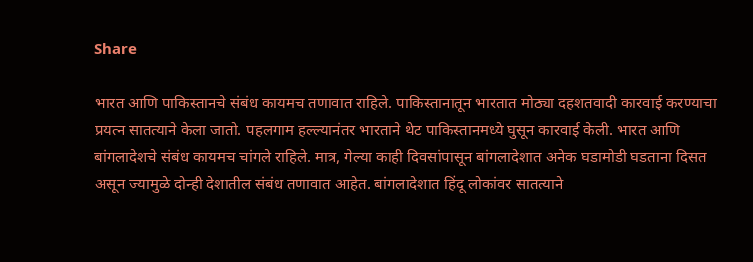Share

भारत आणि पाकिस्तानचे संबंध कायमच तणावात राहिले. पाकिस्तानातून भारतात मोठ्या दहशतवादी कारवाई करण्याचा प्रयत्न सातत्याने केला जातो. पहलगाम हल्ल्यानंतर भारताने थेट पाकिस्तानमध्ये घुसून कारवाई केली. भारत आणि बांगलादेशचे संबंध कायमच चांगले राहिले. मात्र, गेल्या काही दिवसांपासून बांगलादेशात अनेक घडामोडी घडताना दिसत असून ज्यामुळे दोन्ही देशातील संबंध तणावात आहेत. बांगलादेशात हिंदू लोकांवर सातत्याने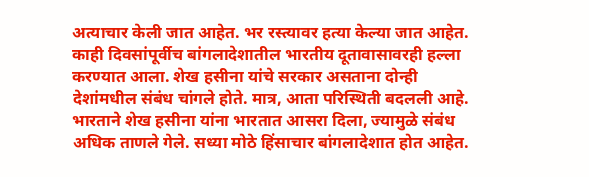अत्याचार केली जात आहेत. भर रस्त्यावर हत्या केल्या जात आहेत. काही दिवसांपूर्वीच बांगलादेशातील भारतीय दूतावासावरही हल्ला करण्यात आला. शेख हसीना यांचे सरकार असताना दोन्ही देशांमधील संबंध चांगले होते. मात्र, आता परिस्थिती बदलली आहे. भारताने शेख हसीना यांना भारतात आसरा दिला, ज्यामुळे संबंध अधिक ताणले गेले. सध्या मोठे हिंसाचार बांगलादेशात होत आहेत.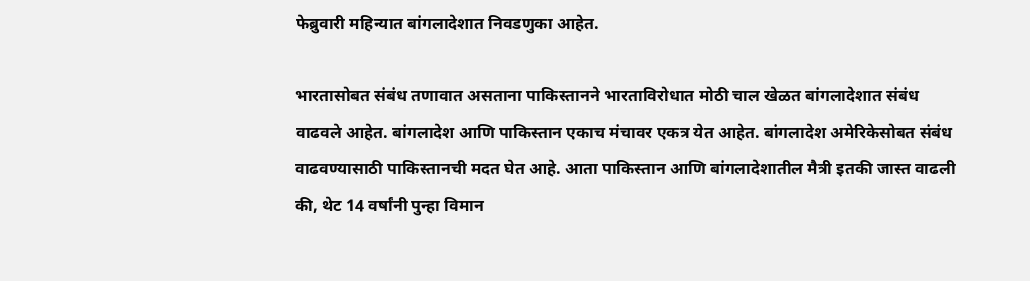फेब्रुवारी महिन्यात बांगलादेशात निवडणुका आहेत.

भारतासोबत संबंध तणावात असताना पाकिस्तानने भारताविरोधात मोठी चाल खेळत बांगलादेशात संबंध वाढवले आहेत. बांगलादेश आणि पाकिस्तान एकाच मंचावर एकत्र येत आहेत. बांगलादेश अमेरिकेसोबत संबंध वाढवण्यासाठी पाकिस्तानची मदत घेत आहे. आता पाकिस्तान आणि बांगलादेशातील मैत्री इतकी जास्त वाढली की, थेट 14 वर्षांनी पुन्हा विमान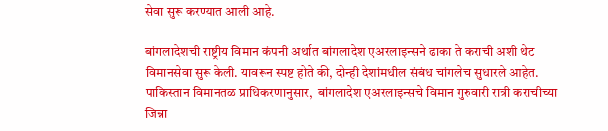सेवा सुरू करण्यात आली आहे.

बांगलादेशची राष्ट्रीय विमान कंपनी अर्थात बांगलादेश एअरलाइन्सने ढाका ते कराची अशी थेट विमानसेवा सुरू केली. यावरून स्पष्ट होते की, दोन्ही देशांमधील संबंध चांगलेच सुधारले आहेत. पाकिस्तान विमानतळ प्राधिकरणानुसार,  बांगलादेश एअरलाइन्सचे विमान गुरुवारी रात्री कराचीच्या जिन्ना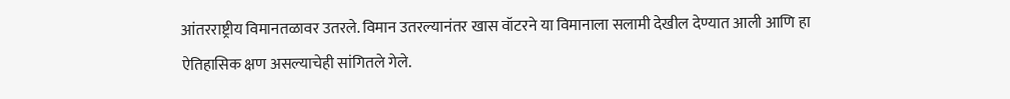आंतरराष्ट्रीय विमानतळावर उतरले. विमान उतरल्यानंतर खास वॉटरने या विमानाला सलामी देखील देण्यात आली आणि हा ऐतिहासिक क्षण असल्याचेही सांगितले गेले.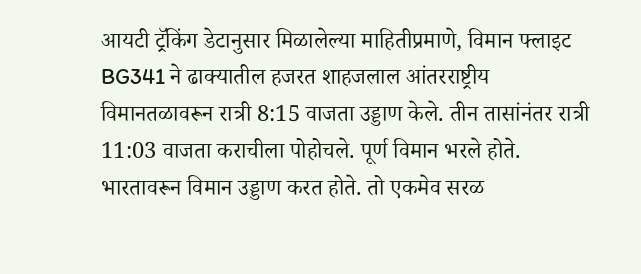आयटी ट्रॅकिंग डेटानुसार मिळालेल्या माहितीप्रमाणे, विमान फ्लाइट BG341 ने ढाक्यातील हजरत शाहजलाल आंतरराष्ट्रीय विमानतळावरून रात्री 8:15 वाजता उड्डाण केले. तीन तासांनंतर रात्री 11:03 वाजता कराचीला पोहोचले. पूर्ण विमान भरले होते. भारतावरून विमान उड्डाण करत होते. तो एकमेव सरळ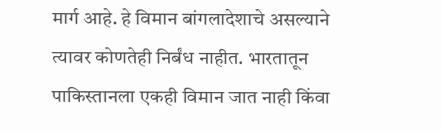मार्ग आहे. हे विमान बांगलादेशाचे असल्याने त्यावर कोणतेही निर्बंध नाहीत. भारतातून पाकिस्तानला एकही विमान जात नाही किंवा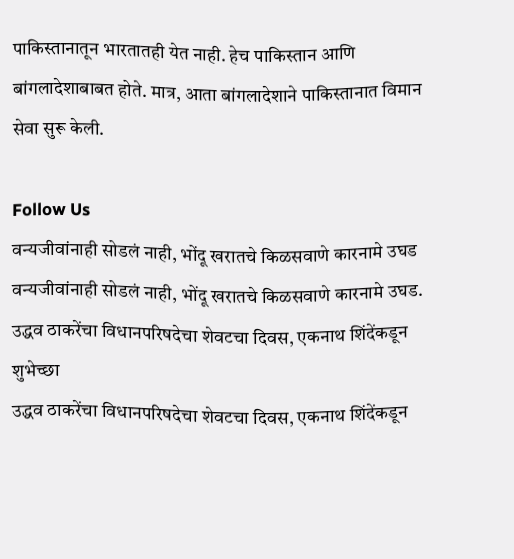पाकिस्तानातून भारतातही येत नाही. हेच पाकिस्तान आणि बांगलादेशाबाबत होते. मात्र, आता बांगलादेशाने पाकिस्तानात विमान सेवा सुरू केली.

Follow Us
वन्यजीवांनाही सोडलं नाही, भोंदू खरातचे किळसवाणे कारनामे उघड
वन्यजीवांनाही सोडलं नाही, भोंदू खरातचे किळसवाणे कारनामे उघड.
उद्धव ठाकरेंचा विधानपरिषदेचा शेवटचा दिवस, एकनाथ शिंदेंकडून शुभेच्छा
उद्धव ठाकरेंचा विधानपरिषदेचा शेवटचा दिवस, एकनाथ शिंदेंकडून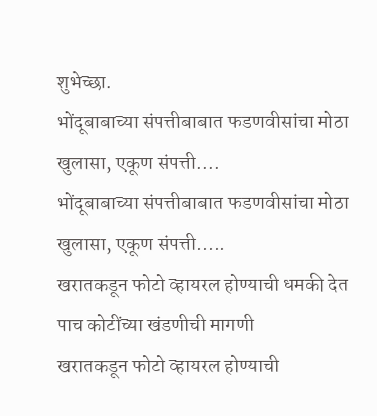शुभेच्छा.
भोंदूबाबाच्या संपत्तीबाबात फडणवीसांचा मोठा खुलासा, एकूण संपत्ती....
भोंदूबाबाच्या संपत्तीबाबात फडणवीसांचा मोठा खुलासा, एकूण संपत्ती.....
खरातकडून फोटो व्हायरल होण्याची धमकी देत पाच कोटींच्या खंडणीची मागणी
खरातकडून फोटो व्हायरल होण्याची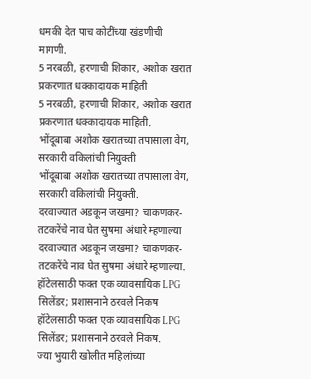धमकी देत पाच कोटींच्या खंडणीची मागणी.
5 नरबळी, हरणाची शिकार, अशोक खरात प्रकरणात धक्कादायक माहिती
5 नरबळी, हरणाची शिकार, अशोक खरात प्रकरणात धक्कादायक माहिती.
भोंदूबाबा अशोक खरातच्या तपासाला वेग, सरकारी वकिलांची नियुक्ती
भोंदूबाबा अशोक खरातच्या तपासाला वेग, सरकारी वकिलांची नियुक्ती.
दरवाज्यात अडकून जखमा? चाकणकर-तटकरेंचे नाव घेत सुषमा अंधारे म्हणाल्या
दरवाज्यात अडकून जखमा? चाकणकर-तटकरेंचे नाव घेत सुषमा अंधारे म्हणाल्या.
हॉटेलसाठी फक्त एक व्यावसायिक LPG सिलेंडर; प्रशासनाने ठरवले निकष
हॉटेलसाठी फक्त एक व्यावसायिक LPG सिलेंडर; प्रशासनाने ठरवले निकष.
ज्या भुयारी खोलीत महिलांच्या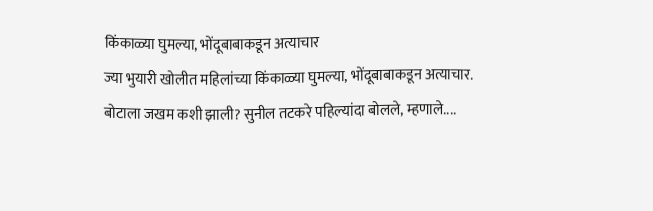किंकाळ्या घुमल्या, भोंदूबाबाकडून अत्याचार
ज्या भुयारी खोलीत महिलांच्या किंकाळ्या घुमल्या, भोंदूबाबाकडून अत्याचार.
बोटाला जखम कशी झाली? सुनील तटकरे पहिल्यांदा बोलले, म्हणाले....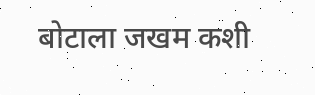बोटाला जखम कशी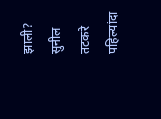झाली? सुनील तटकरे पहिल्यांदा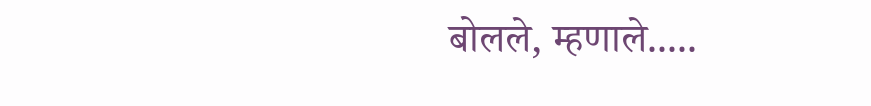बोलले, म्हणाले.....